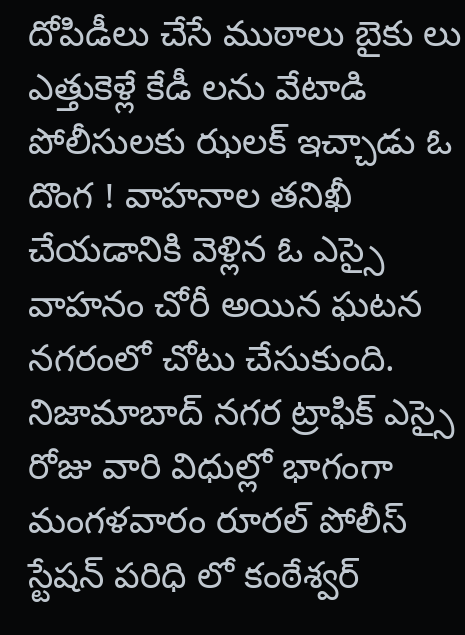దోపిడీలు చేసే ముఠాలు బైకు లు ఎత్తుకెళ్లే కేడీ లను వేటాడి పోలీసులకు ఝలక్ ఇచ్చాడు ఓ దొంగ ! వాహనాల తనిఖీ చేయడానికి వెళ్లిన ఓ ఎస్సై వాహనం చోరీ అయిన ఘటన నగరంలో చోటు చేసుకుంది.
నిజామాబాద్ నగర ట్రాఫిక్ ఎస్సై రోజు వారి విధుల్లో భాగంగా మంగళవారం రూరల్ పోలీస్ స్టేషన్ పరిధి లో కంఠేశ్వర్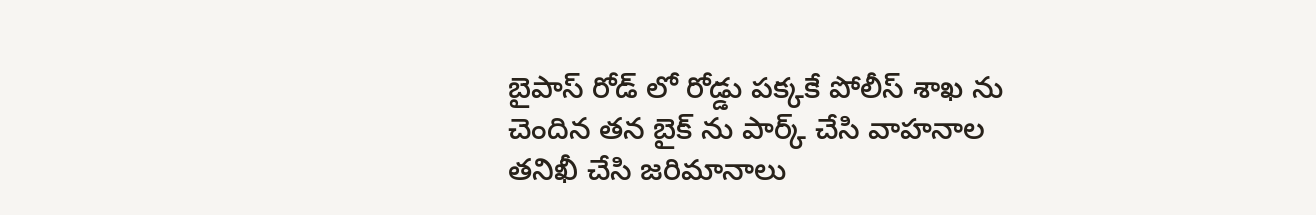బైపాస్ రోడ్ లో రోడ్డు పక్కకే పోలీస్ శాఖ ను చెందిన తన బైక్ ను పార్క్ చేసి వాహనాల తనిఖీ చేసి జరిమానాలు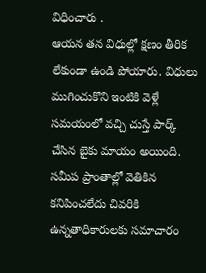విధించారు .
ఆయన తన విధుల్లో క్షణం తీరిక లేకుండా ఉండి పోయారు. విధులు ముగించుకొని ఇంటికి వెళ్లే సమయంలో వచ్చి చుస్తే పార్క్ చేసిన బైకు మాయం అయింది. సమీప ప్రాంతాల్లో వెతికిన కనిపించలేదు చివరికి ఉన్నతాధికారులకు సమాచారం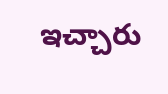ఇచ్చారు